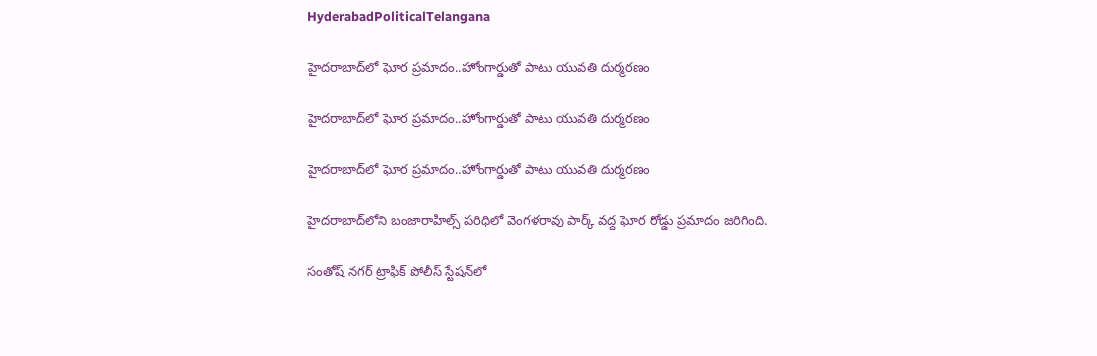HyderabadPoliticalTelangana

హైదరాబాద్‌లో ఘోర ప్రమాదం..హోంగార్డుతో పాటు యువతి దుర్మరణం

హైదరాబాద్‌లో ఘోర ప్రమాదం..హోంగార్డుతో పాటు యువతి దుర్మరణం

హైదరాబాద్‌లో ఘోర ప్రమాదం..హోంగార్డుతో పాటు యువతి దుర్మరణం

హైదరాబాద్‌లోని బంజారాహిల్స్‌ పరిధిలో వెంగళరావు పార్క్ వద్ద ఘోర రోడ్డు ప్రమాదం జరిగింది.

సంతోష్ నగర్ ట్రాఫిక్ పోలీస్ స్టేషన్‌లో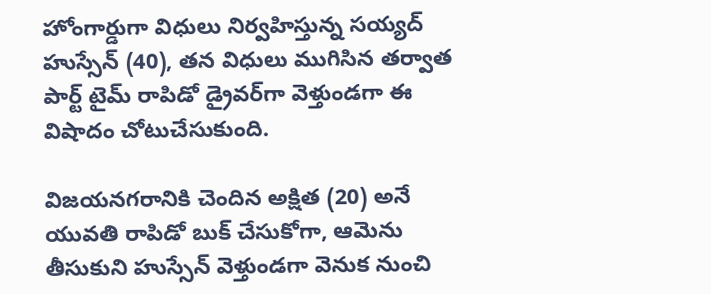హోంగార్డుగా విధులు నిర్వహిస్తున్న సయ్యద్ హుస్సేన్ (40), తన విధులు ముగిసిన తర్వాత పార్ట్ టైమ్ రాపిడో డ్రైవర్‌గా వెళ్తుండగా ఈ విషాదం చోటుచేసుకుంది.

విజయనగరానికి చెందిన అక్షిత (20) అనే యువతి రాపిడో బుక్ చేసుకోగా, ఆమెను తీసుకుని హుస్సేన్ వెళ్తుండగా వెనుక నుంచి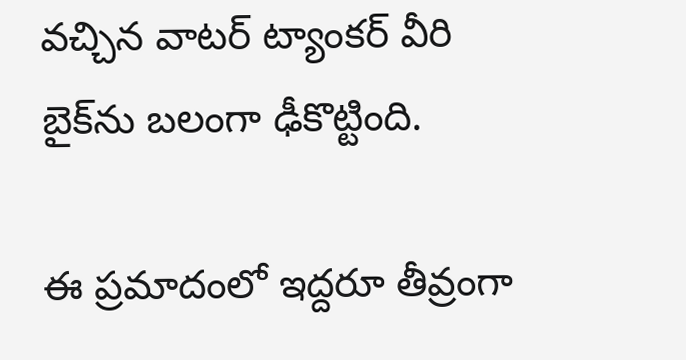వచ్చిన వాటర్ ట్యాంకర్ వీరి బైక్‌ను బలంగా ఢీకొట్టింది.

ఈ ప్రమాదంలో ఇద్దరూ తీవ్రంగా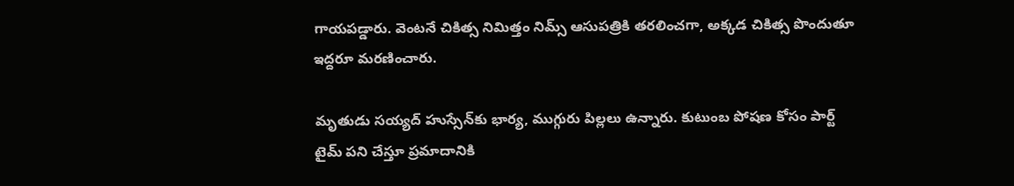గాయపడ్డారు. వెంటనే చికిత్స నిమిత్తం నిమ్స్ ఆసుపత్రికి తరలించగా, అక్కడ చికిత్స పొందుతూ ఇద్దరూ మరణించారు.

మృతుడు సయ్యద్ హుస్సేన్‌కు భార్య, ముగ్గురు పిల్లలు ఉన్నారు. కుటుంబ పోషణ కోసం పార్ట్ టైమ్ పని చేస్తూ ప్రమాదానికి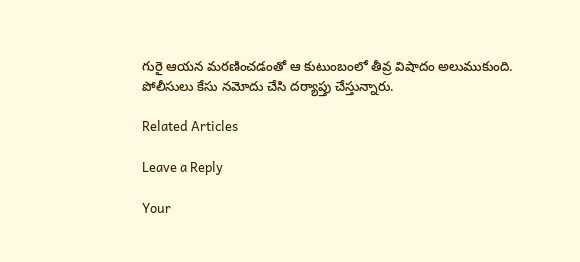గురై ఆయన మరణించడంతో ఆ కుటుంబంలో తీవ్ర విషాదం అలుముకుంది. పోలీసులు కేసు నమోదు చేసి దర్యాప్తు చేస్తున్నారు.

Related Articles

Leave a Reply

Your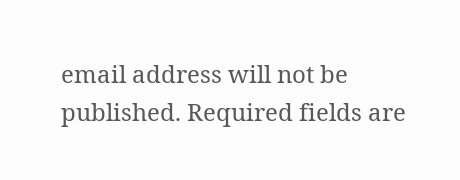email address will not be published. Required fields are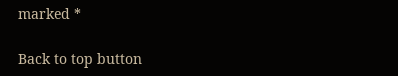marked *

Back to top button